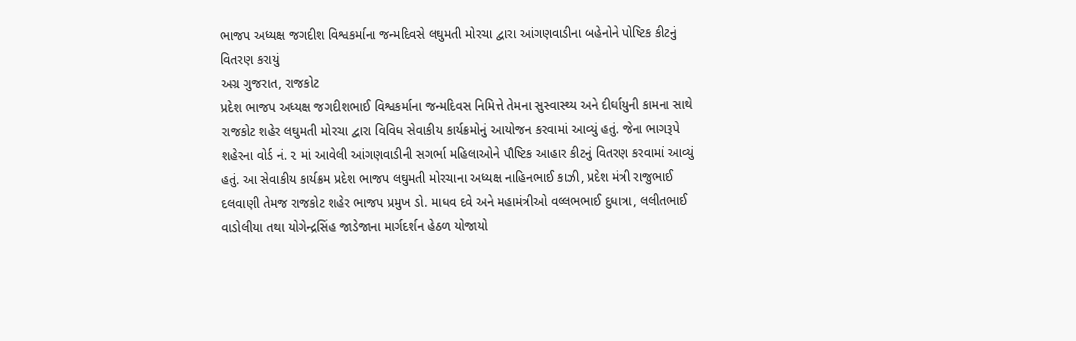ભાજપ અધ્યક્ષ જગદીશ વિશ્વકર્માના જન્મદિવસે લઘુમતી મોરચા દ્વારા આંગણવાડીના બહેનોને પોષ્ટિક કીટનું વિતરણ કરાયું
અગ્ર ગુજરાત, રાજકોટ
પ્રદેશ ભાજપ અધ્યક્ષ જગદીશભાઈ વિશ્વકર્માના જન્મદિવસ નિમિત્તે તેમના સુસ્વાસ્થ્ય અને દીર્ઘાયુની કામના સાથે રાજકોટ શહેર લઘુમતી મોરચા દ્વારા વિવિધ સેવાકીય કાર્યક્રમોનું આયોજન કરવામાં આવ્યું હતું. જેના ભાગરૂપે શહેરના વોર્ડ નં. ૨ માં આવેલી આંગણવાડીની સગર્ભા મહિલાઓને પૌષ્ટિક આહાર કીટનું વિતરણ કરવામાં આવ્યું હતું. આ સેવાકીય કાર્યક્રમ પ્રદેશ ભાજપ લઘુમતી મોરચાના અધ્યક્ષ નાહિનભાઈ કાઝી, પ્રદેશ મંત્રી રાજુભાઈ દલવાણી તેમજ રાજકોટ શહેર ભાજપ પ્રમુખ ડો. માધવ દવે અને મહામંત્રીઓ વલ્લભભાઈ દુધાત્રા, લલીતભાઈ વાડોલીયા તથા યોગેન્દ્રસિંહ જાડેજાના માર્ગદર્શન હેઠળ યોજાયો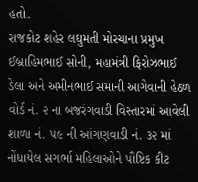હતો.
રાજકોટ શહેર લઘુમતી મોરચાના પ્રમુખ ઈબ્રાહિમભાઈ સોની, મહામંત્રી ફિરોઝભાઈ ડેલા અને અમીનભાઈ સમાની આગેવાની હેઠળ વોર્ડ નં. ૨ ના બજરંગવાડી વિસ્તારમાં આવેલી શાળા નં. ૫૯ ની આંગણવાડી નં. ૩૨ માં નોંધાયેલ સગર્ભા મહિલાઓને પૌષ્ટિક કીટ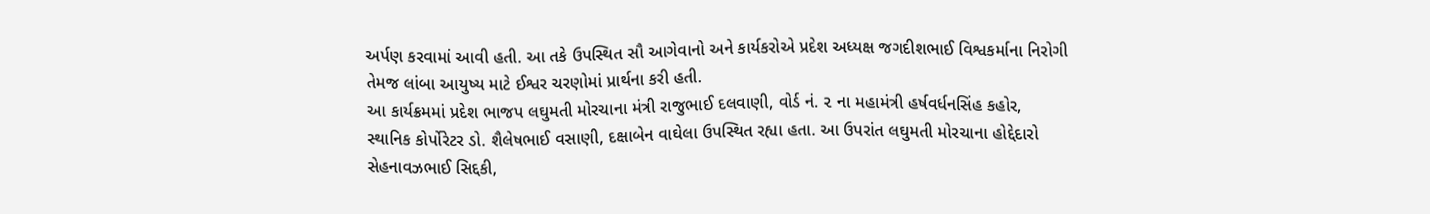અર્પણ કરવામાં આવી હતી. આ તકે ઉપસ્થિત સૌ આગેવાનો અને કાર્યકરોએ પ્રદેશ અધ્યક્ષ જગદીશભાઈ વિશ્વકર્માના નિરોગી તેમજ લાંબા આયુષ્ય માટે ઈશ્વર ચરણોમાં પ્રાર્થના કરી હતી.
આ કાર્યક્રમમાં પ્રદેશ ભાજપ લઘુમતી મોરચાના મંત્રી રાજુભાઈ દલવાણી, વોર્ડ નં. ૨ ના મહામંત્રી હર્ષવર્ધનસિંહ કહોર, સ્થાનિક કોર્પોરેટર ડો. શૈલેષભાઈ વસાણી, દક્ષાબેન વાઘેલા ઉપસ્થિત રહ્યા હતા. આ ઉપરાંત લઘુમતી મોરચાના હોદ્દેદારો સેહનાવઝભાઈ સિદ્દકી,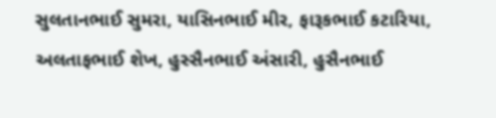સુલતાનભાઈ સુમરા, યાસિનભાઈ મીર, ફારૂકભાઈ કટારિયા, અલતાફભાઈ શેખ, હુસ્સૈનભાઈ અંસારી, હુસૈનભાઈ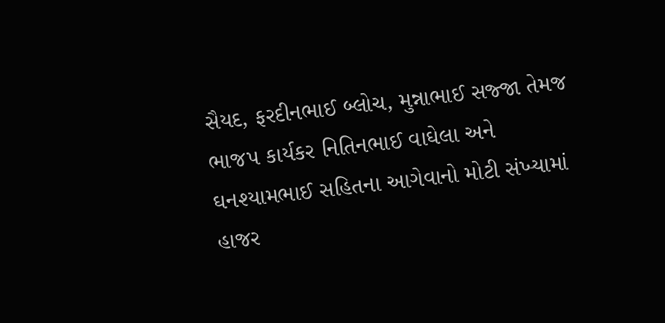સૈયદ, ફરદીનભાઈ બ્લોચ, મુન્નાભાઈ સજ્જા તેમજ ભાજપ કાર્યકર નિતિનભાઈ વાઘેલા અને ઘનશ્યામભાઈ સહિતના આગેવાનો મોટી સંખ્યામાં હાજર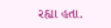રહ્યા હતા.